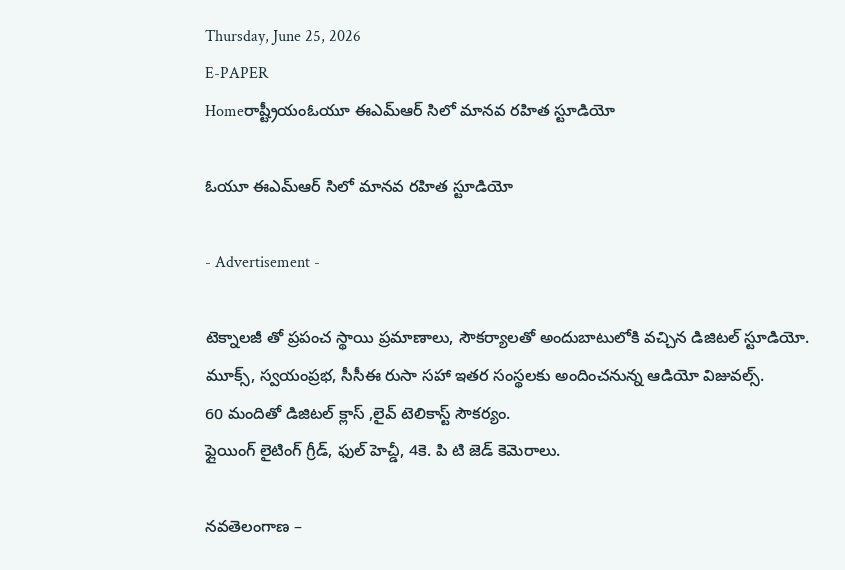Thursday, June 25, 2026
E-PAPER
Homeరాష్ట్రీయంఓయూ ఈఎమ్ఆర్ సిలో మానవ రహిత స్టూడియో

ఓయూ ఈఎమ్ఆర్ సిలో మానవ రహిత స్టూడియో

- Advertisement -

టెక్నాలజీ తో ప్రపంచ స్థాయి ప్రమాణాలు, సౌకర్యాలతో అందుబాటులోకి వచ్చిన డిజిటల్ స్టూడియో.
మూక్స్, స్వయంప్రభ, సీసీఈ రుసా సహా ఇతర సంస్థలకు అందించనున్న ఆడియో విజువల్స్.
60 మందితో డిజిటల్ క్లాస్ ,లైవ్ టెలికాస్ట్ సౌకర్యం.
ఫ్లైయింగ్ లైటింగ్ గ్రీడ్, ఫుల్ హెచ్డీ, 4కె. పి టి జెడ్ కెమెరాలు.

నవతెలంగాణ –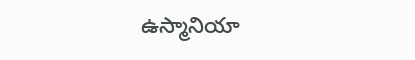ఉస్మానియా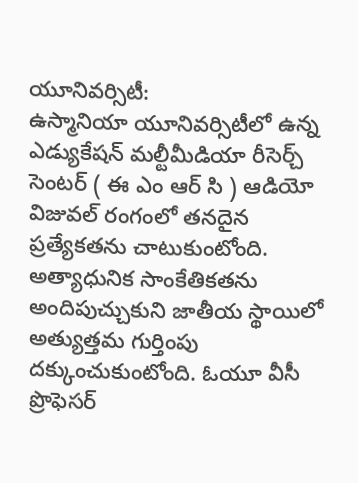యూనివర్సిటీ:
ఉస్మానియా యూనివర్సిటీలో ఉన్న ఎడ్యుకేషన్ మల్టీమీడియా రీసెర్చ్ సెంటర్ ( ఈ ఎం ఆర్ సి ) ఆడియో విజువల్ రంగంలో తనదైన ప్రత్యేకతను చాటుకుంటోంది. అత్యాధునిక సాంకేతికతను అందిపుచ్చుకుని జాతీయ స్థాయిలో అత్యుత్తమ గుర్తింపు దక్కుంచుకుంటోంది. ఓయూ వీసీ ప్రొఫెసర్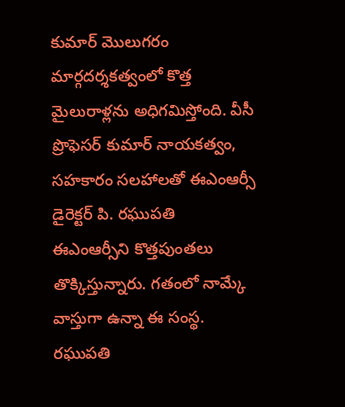కుమార్ మొలుగరం మార్గదర్శకత్వంలో కొత్త మైలురాళ్లను అధిగమిస్తోంది. వీసీ ప్రొఫెసర్ కుమార్ నాయకత్వం, సహకారం సలహాలతో ఈఎంఆర్సీ డైరెక్టర్ పి. రఘుపతి ఈఎంఆర్సీని కొత్తపుంతలు తొక్కిస్తున్నారు. గతంలో నామ్కే వాస్తుగా ఉన్నా ఈ సంస్థ. రఘుపతి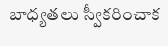బాధ్యతలు స్వీకరించాక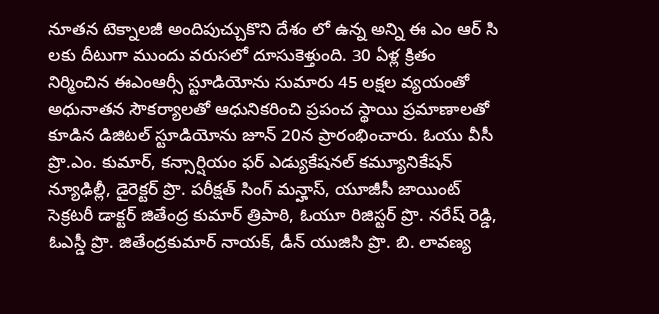నూతన టెక్నాలజీ అందిపుచ్చుకొని దేశం లో ఉన్న అన్ని ఈ ఎం ఆర్ సి లకు దీటుగా ముందు వరుసలో దూసుకెళ్తుంది. 30 ఏళ్ల క్రితం నిర్మించిన ఈఎంఆర్సీ స్టూడియోను సుమారు 45 లక్షల వ్యయంతో అధునాతన సౌకర్యాలతో ఆధునికరించి ప్రపంచ స్థాయి ప్రమాణాలతో కూడిన డిజిటల్ స్టూడియోను జూన్ 20న ప్రారంభించారు. ఓయు వీసీ ప్రొ.ఎం. కుమార్, కన్సార్షియం ఫర్ ఎడ్యుకేషనల్ కమ్యూనికేషన్ న్యూఢిల్లీ, డైరెక్టర్ ప్రొ. పరీక్షత్ సింగ్ మన్హాస్, యూజీసీ జాయింట్ సెక్రటరీ డాక్టర్ జితేంద్ర కుమార్ త్రిపాఠి, ఓయూ రిజిస్టర్ ప్రొ. నరేష్ రెడ్డి, ఓఎస్డీ ప్రొ. జితేంద్రకుమార్ నాయక్, డీన్ యుజిసి ప్రొ. బి. లావణ్య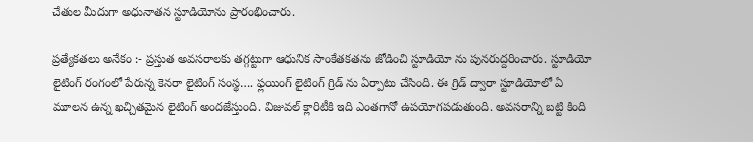చేతుల మీదుగా అధునాతన స్టూడియోను ప్రారంభించారు.

ప్రత్యేకతలు అనేకం :- ప్రస్తుత అవసరాలకు తగ్గట్టుగా ఆధునిక సాంకేతకతను జోడించి స్టూడియో ను పునరుద్దరించారు. స్టూడియో లైటింగ్ రంగంలో పేరున్న కెనరా లైటింగ్ సంస్థ…. ఫ్లయింగ్ లైటింగ్ గ్రిడ్ ను ఏర్పాటు చేసింది. ఈ గ్రిడ్ ద్వారా స్టూడియోలో ఏ మూలన ఉన్న ఖచ్చితమైన లైటింగ్ అందజేస్తుంది. విజువల్ క్లారిటీకి ఇది ఎంతగానో ఉపయోగపడుతుంది. అవసరాన్ని బట్టి కింది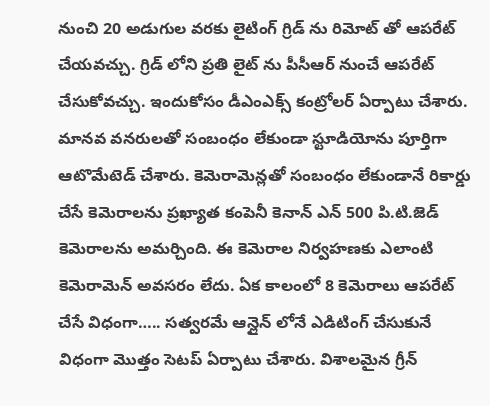నుంచి 20 అడుగుల వరకు లైటింగ్ గ్రిడ్ ను రిమోట్ తో ఆపరేట్ చేయవచ్చు. గ్రిడ్ లోని ప్రతి లైట్ ను పీసీఆర్ నుంచే ఆపరేట్ చేసుకోవచ్చు. ఇందుకోసం డీఎంఎక్స్ కంట్రోలర్ ఏర్పాటు చేశారు. మానవ వనరులతో సంబంధం లేకుండా స్టూడియోను పూర్తిగా ఆటొమేటెడ్ చేశారు. కెమెరామెన్లతో సంబంధం లేకుండానే రికార్డు చేసే కెమెరాలను ప్రఖ్యాత కంపెనీ కెనాన్ ఎన్ 500 పి.టి.జెడ్ కెమెరాలను అమర్చింది. ఈ కెమెరాల నిర్వహణకు ఎలాంటి కెమెరామెన్ అవసరం లేదు. ఏక కాలంలో 8 కెమెరాలు ఆపరేట్ చేసే విధంగా….. సత్వరమే ఆన్లైన్ లోనే ఎడిటింగ్ చేసుకునే విధంగా మొత్తం సెటప్ ఏర్పాటు చేశారు. విశాలమైన గ్రీన్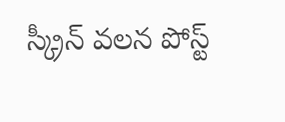స్క్రీన్ వలన పోస్ట్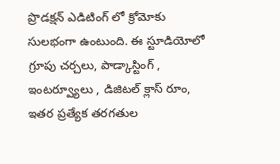ప్రొడక్షన్ ఎడిటింగ్ లో క్రోమోకు సులభంగా ఉంటుంది. ఈ స్టూడియోలో గ్రూపు చర్చలు, పాడ్కాస్టింగ్ , ఇంటర్వ్యూలు , డిజిటల్ క్లాస్ రూం, ఇతర ప్రత్యేక తరగతుల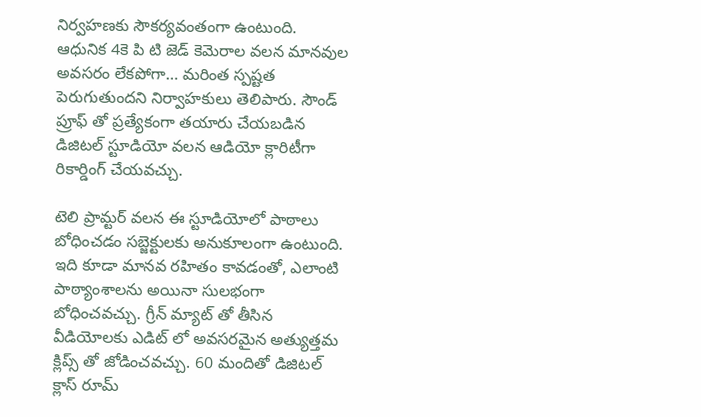నిర్వహణకు సౌకర్యవంతంగా ఉంటుంది.
ఆధునిక 4కె పి టి జెడ్ కెమెరాల వలన మానవుల అవసరం లేకపోగా… మరింత స్పష్టత పెరుగుతుందని నిర్వాహకులు తెలిపారు. సౌండ్ ప్రూఫ్ తో ప్రత్యేకంగా తయారు చేయబడిన డిజిటల్ స్టూడియో వలన ఆడియో క్లారిటీగా రికార్డింగ్ చేయవచ్చు.

టెలి ప్రామ్టర్ వలన ఈ స్టూడియోలో పాఠాలు బోధించడం సబ్జెక్టులకు అనుకూలంగా ఉంటుంది. ఇది కూడా మానవ రహితం కావడంతో, ఎలాంటి పాఠ్యాంశాలను అయినా సులభంగా బోధించవచ్చు. గ్రీన్ మ్యాట్ తో తీసిన వీడియోలకు ఎడిట్ లో అవసరమైన అత్యుత్తమ క్లిప్స్ తో జోడించవచ్చు. 60 మందితో డిజిటల్ క్లాస్ రూమ్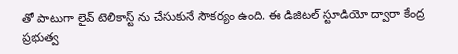తో పాటుగా లైవ్ టెలికాస్ట్ ను చేసుకునే సౌకర్యం ఉంది. ఈ డిజిటల్ స్టూడియో ద్వారా కేంద్ర ప్రభుత్వ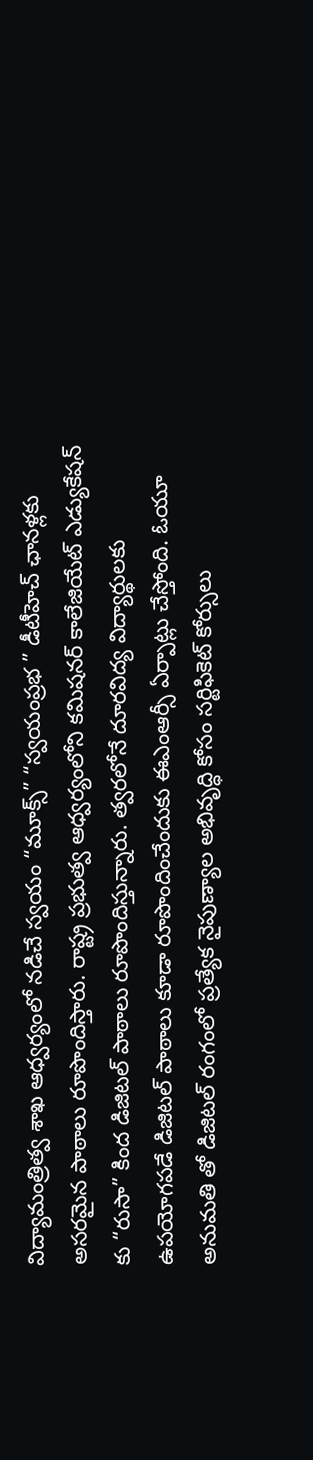విద్యామంత్రిత్వ శాఖ ఆధ్వర్యంలో నడిచే స్వయం “మూక్స్” “స్వయంప్రభ ” డీటీహెచ్ ఛానళ్లకు అసరమైన పాఠాలు రూపొందిస్తారు. రాష్ట్ర ప్రభుత్వ ఆధ్వర్యంలోని కమిషనర్ కాలేజియేట్ ఎడ్యుకేషన్ కు “రుసా” కింద డిజిటల్ పాఠాలు రూపొందిస్తున్నారు. త్వరలోనే దూరవిద్య విద్యార్థులకు ఉపయోగపడే డిజిటల్ పాఠాలు కూడా రూపొందించేందుకు ఈఎంఆర్సీ ఏర్పాట్లు చేస్తోంది. ఓయూ అనుమతి తో డిజిటల్ రంగంలో ప్రత్యేక నైపుణ్యాల అభివృద్ధి కోసం సర్టిఫికెట్ కోర్సులు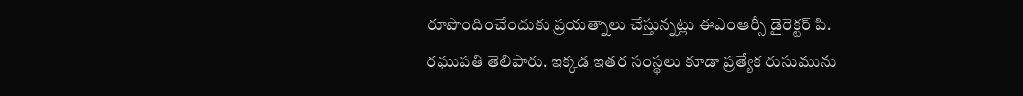రూపొందించేందుకు ప్రయత్నాలు చేస్తున్నట్లు ఈఎంఆర్సీ డైరెక్టర్ పి. రఘుపతి తెలిపారు. ఇక్కడ ఇతర సంస్థలు కూడా ప్రత్యేక రుసుమును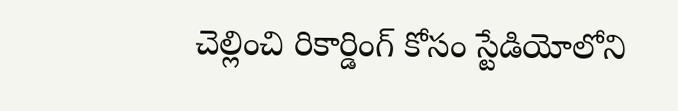చెల్లించి రికార్డింగ్ కోసం స్టేడియోలోని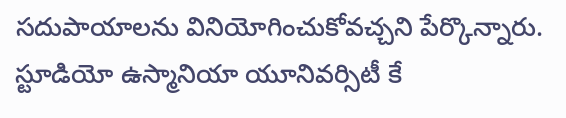సదుపాయాలను వినియోగించుకోవచ్చని పేర్కొన్నారు. స్టూడియో ఉస్మానియా యూనివర్సిటీ కే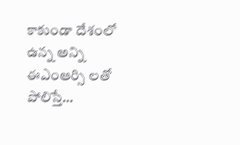కాకుండా దేశంలో ఉన్న అన్ని ఈఎంఆర్సి లతో పోలిస్తే…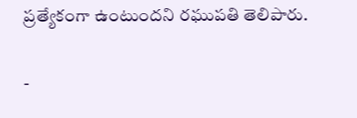ప్రత్యేకంగా ఉంటుందని రఘుపతి తెలిపారు.

-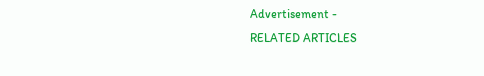Advertisement -
RELATED ARTICLES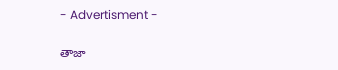- Advertisment -

తాజా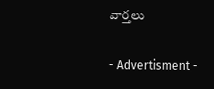వార్తలు

- Advertisment -